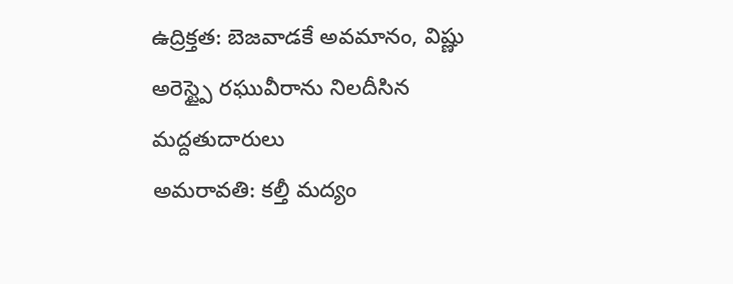ఉద్రిక్తత: బెజవాడకే అవమానం, విష్ణు అరెస్ట్పై రఘువీరాను నిలదీసిన మద్దతుదారులు
అమరావతి: కల్తీ మద్యం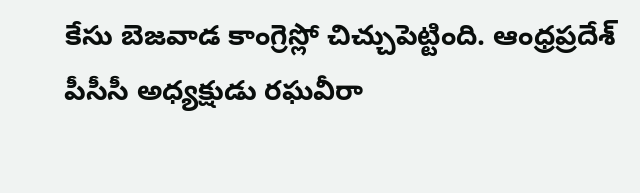కేసు బెజవాడ కాంగ్రెస్లో చిచ్చుపెట్టింది. ఆంధ్రప్రదేశ్ పీసీసీ అధ్యక్షుడు రఘవీరా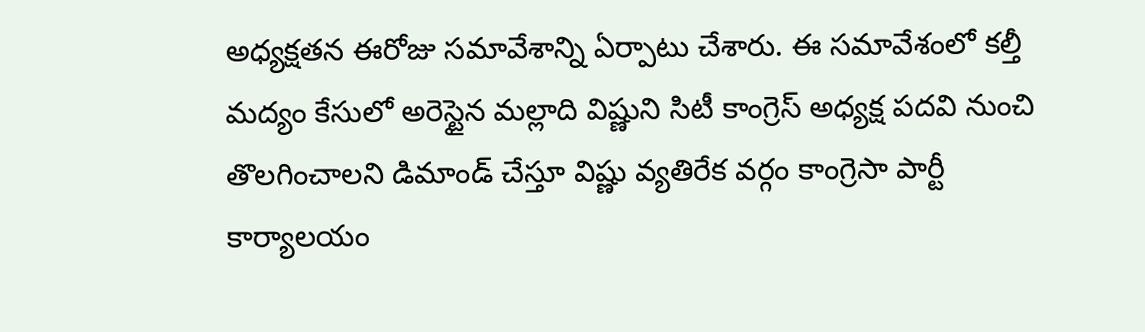అధ్యక్షతన ఈరోజు సమావేశాన్ని ఏర్పాటు చేశారు. ఈ సమావేశంలో కల్తీ మద్యం కేసులో అరెస్టైన మల్లాది విష్ణుని సిటీ కాంగ్రెస్ అధ్యక్ష పదవి నుంచి తొలగించాలని డిమాండ్ చేస్తూ విష్ణు వ్యతిరేక వర్గం కాంగ్రెసా పార్టీ కార్యాలయం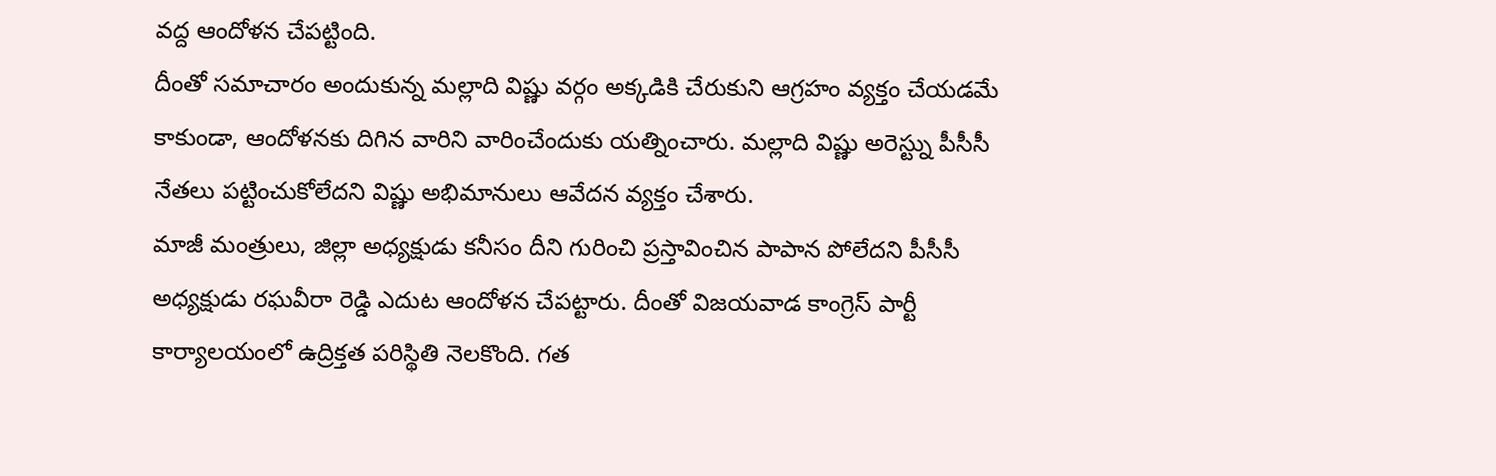వద్ద ఆందోళన చేపట్టింది.
దీంతో సమాచారం అందుకున్న మల్లాది విష్ణు వర్గం అక్కడికి చేరుకుని ఆగ్రహం వ్యక్తం చేయడమే కాకుండా, ఆందోళనకు దిగిన వారిని వారించేందుకు యత్నించారు. మల్లాది విష్ణు అరెస్ట్ను పీసీసీ నేతలు పట్టించుకోలేదని విష్ణు అభిమానులు ఆవేదన వ్యక్తం చేశారు.
మాజీ మంత్రులు, జిల్లా అధ్యక్షుడు కనీసం దీని గురించి ప్రస్తావించిన పాపాన పోలేదని పీసీసీ అధ్యక్షుడు రఘవీరా రెడ్డి ఎదుట ఆందోళన చేపట్టారు. దీంతో విజయవాడ కాంగ్రెస్ పార్టీ కార్యాలయంలో ఉద్రిక్తత పరిస్థితి నెలకొంది. గత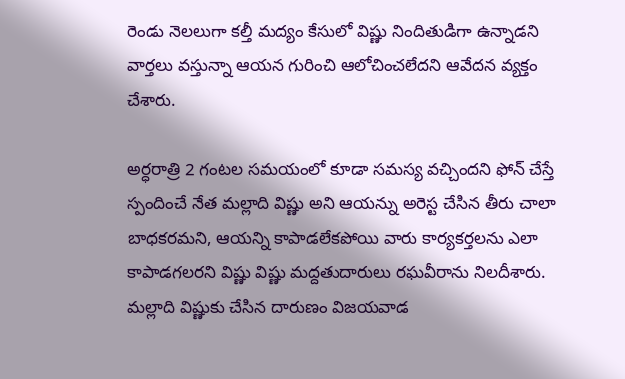రెండు నెలలుగా కల్తీ మద్యం కేసులో విష్ణు నిందితుడిగా ఉన్నాడని వార్తలు వస్తున్నా ఆయన గురించి ఆలోచించలేదని ఆవేదన వ్యక్తం చేశారు.

అర్ధరాత్రి 2 గంటల సమయంలో కూడా సమస్య వచ్చిందని ఫోన్ చేస్తే స్పందించే నేత మల్లాది విష్ణు అని ఆయన్ను అరెస్ట చేసిన తీరు చాలా బాధకరమని, ఆయన్ని కాపాడలేకపోయి వారు కార్యకర్తలను ఎలా కాపాడగలరని విష్ణు విష్ణు మద్దతుదారులు రఘవీరాను నిలదీశారు.
మల్లాది విష్ణుకు చేసిన దారుణం విజయవాడ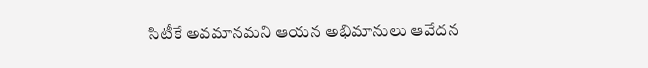సిటీకే అవమానమని ఆయన అభిమానులు ఆవేదన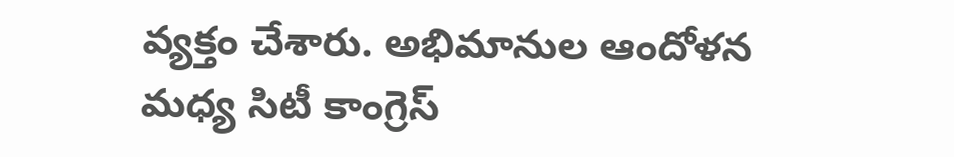వ్యక్తం చేశారు. అభిమానుల ఆందోళన మధ్య సిటీ కాంగ్రెస్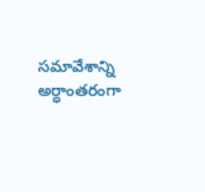సమావేశాన్ని అర్ధాంతరంగా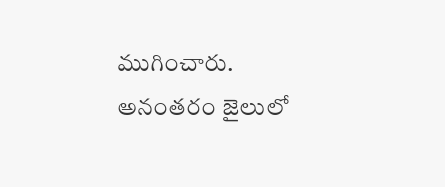ముగించారు. అనంతరం జైలులో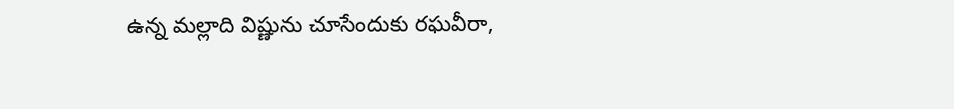ఉన్న మల్లాది విష్ణును చూసేందుకు రఘవీరా,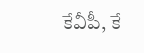కేవీపీ, కే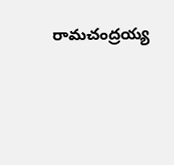రామచంద్రయ్య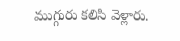ముగ్గురు కలిసి వెళ్లారు.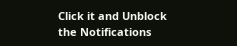Click it and Unblock the Notifications